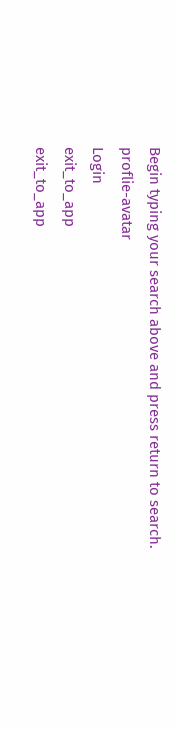Begin typing your search above and press return to search.
proflie-avatar
Login
exit_to_app
exit_to_app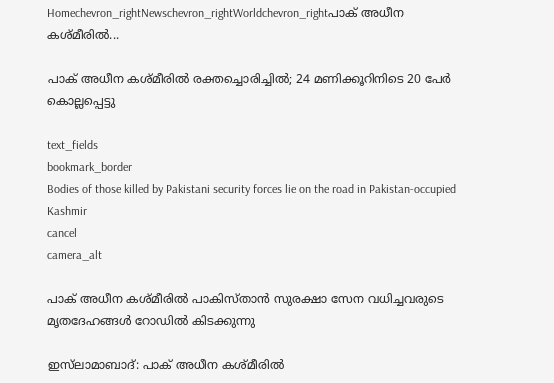Homechevron_rightNewschevron_rightWorldchevron_rightപാക് അധീന കശ്മീരിൽ...

പാക് അധീന കശ്മീരിൽ രക്തച്ചൊരിച്ചിൽ; 24 മണിക്കൂറിനിടെ 20 പേർ കൊല്ലപ്പെട്ടു

text_fields
bookmark_border
Bodies of those killed by Pakistani security forces lie on the road in Pakistan-occupied Kashmir
cancel
camera_alt

പാക് അധീന കശ്മീരിൽ പാകിസ്താൻ സുരക്ഷാ സേന വധിച്ചവരുടെ മൃതദേഹങ്ങൾ റോഡിൽ കിടക്കുന്നു

ഇസ്‌ലാമാബാദ്: പാക് അധീന കശ്മീരിൽ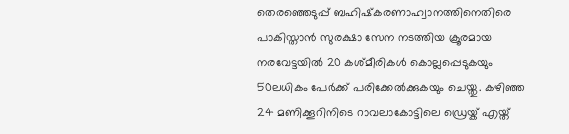തെരഞ്ഞെടുപ്പ് ബഹിഷ്‌കരണാഹ്വാനത്തിനെതിരെ പാകിസ്താൻ സുരക്ഷാ സേന നടത്തിയ ക്രൂരമായ നരവേട്ടയിൽ 20 കശ്മീരികൾ കൊല്ലപ്പെടുകയും 50ലധികം പേർക്ക് പരിക്കേൽക്കുകയും ചെയ്തു. കഴിഞ്ഞ 24 മണിക്കൂറിനിടെ റാവലാകോട്ടിലെ ഡ്രെയ്ക് എയ്ത്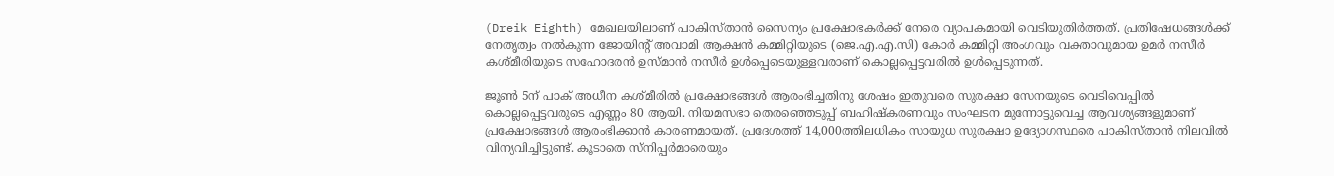(Dreik Eighth) മേഖലയിലാണ് പാകിസ്താൻ സൈന്യം പ്രക്ഷോഭകർക്ക് നേരെ വ്യാപകമായി വെടിയുതിർത്തത്. പ്രതിഷേധങ്ങൾക്ക് നേതൃത്വം നൽകുന്ന ജോയിന്റ് അവാമി ആക്ഷൻ കമ്മിറ്റിയുടെ (ജെ.എ.എ.സി) കോർ കമ്മിറ്റി അംഗവും വക്താവുമായ ഉമർ നസീർ കശ്മീരിയുടെ സഹോദരൻ ഉസ്മാൻ നസീർ ഉൾപ്പെടെയുള്ളവരാണ് കൊല്ലപ്പെട്ടവരിൽ ഉൾപ്പെടുന്നത്.

ജൂൺ 5ന് പാക് അധീന കശ്മീരിൽ പ്രക്ഷോഭങ്ങൾ ആരംഭിച്ചതിനു ശേഷം ഇതുവരെ സുരക്ഷാ സേനയുടെ വെടിവെപ്പിൽ കൊല്ലപ്പെട്ടവരുടെ എണ്ണം 80 ആയി. നിയമസഭാ തെരഞ്ഞെടുപ്പ് ബഹിഷ്‌കരണവും സംഘടന മുന്നോട്ടുവെച്ച ആവശ്യങ്ങളുമാണ് പ്രക്ഷോഭങ്ങൾ ആരംഭിക്കാൻ കാരണമായത്. പ്രദേശത്ത് 14,000ത്തിലധികം സായുധ സുരക്ഷാ ഉദ്യോഗസ്ഥരെ പാകിസ്താൻ നിലവിൽ വിന്യവിച്ചിട്ടുണ്ട്. കൂടാതെ സ്നിപ്പർമാരെയും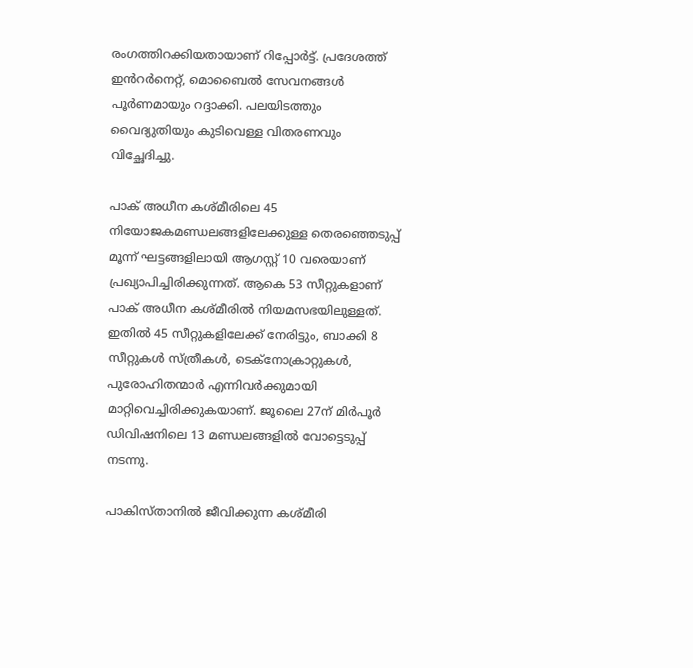രംഗത്തിറക്കിയതായാണ് റിപ്പോർട്ട്. പ്രദേശത്ത് ഇൻറർനെറ്റ്, മൊബൈൽ സേവനങ്ങൾ പൂർണമായും റദ്ദാക്കി. പലയിടത്തും വൈദ്യുതിയും കുടിവെള്ള വിതരണവും വിച്ഛേദിച്ചു.

പാക് അധീന കശ്മീരിലെ 45 നിയോജകമണ്ഡലങ്ങളിലേക്കുള്ള തെരഞ്ഞെടുപ്പ് മൂന്ന് ഘട്ടങ്ങളിലായി ആഗസ്റ്റ് 10 വരെയാണ് പ്രഖ്യാപിച്ചിരിക്കുന്നത്. ആകെ 53 സീറ്റുകളാണ് പാക് അധീന കശ്മീരിൽ നിയമസഭയിലുള്ളത്. ഇതിൽ 45 സീറ്റുകളിലേക്ക് നേരിട്ടും, ബാക്കി 8 സീറ്റുകൾ സ്ത്രീകൾ, ടെക്നോക്രാറ്റുകൾ, പുരോഹിതന്മാർ എന്നിവർക്കുമായി മാറ്റിവെച്ചിരിക്കുകയാണ്. ജൂലൈ 27ന് മിർപൂർ ഡിവിഷനിലെ 13 മണ്ഡലങ്ങളിൽ വോട്ടെടുപ്പ് നടന്നു.

പാകിസ്താനിൽ ജീവിക്കുന്ന കശ്മീരി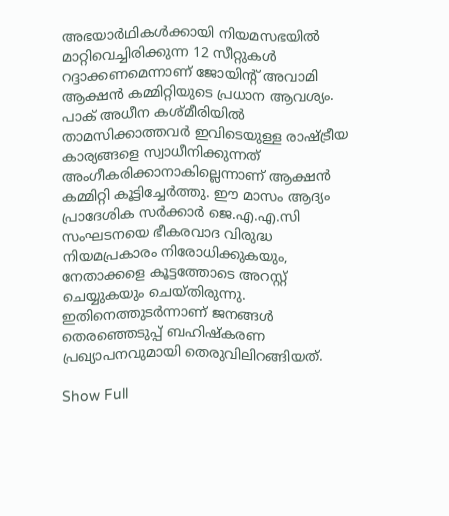അഭയാർഥികൾക്കായി നിയമസഭയിൽ മാറ്റിവെച്ചിരിക്കുന്ന 12 സീറ്റുകൾ റദ്ദാക്കണമെന്നാണ് ജോയിന്റ് അവാമി ആക്ഷൻ കമ്മിറ്റിയുടെ പ്രധാന ആവശ്യം. പാക് അധീന കശ്മീരിയിൽ താമസിക്കാത്തവർ ഇവിടെയുള്ള രാഷ്ട്രീയ കാര്യങ്ങളെ സ്വാധീനിക്കുന്നത് അംഗീകരിക്കാനാകില്ലെന്നാണ് ആക്ഷൻ കമ്മിറ്റി കൂട്ടിച്ചേർത്തു. ഈ മാസം ആദ്യം പ്രാദേശിക സർക്കാർ ജെ.എ.എ.സി സംഘടനയെ ഭീകരവാദ വിരുദ്ധ നിയമപ്രകാരം നിരോധിക്കുകയും, നേതാക്കളെ കൂട്ടത്തോടെ അറസ്റ്റ് ചെയ്യുകയും ചെയ്തിരുന്നു. ഇതിനെത്തുടർന്നാണ് ജനങ്ങൾ തെരഞ്ഞെടുപ്പ് ബഹിഷ്‌കരണ പ്രഖ്യാപനവുമായി തെരുവിലിറങ്ങിയത്.

Show Full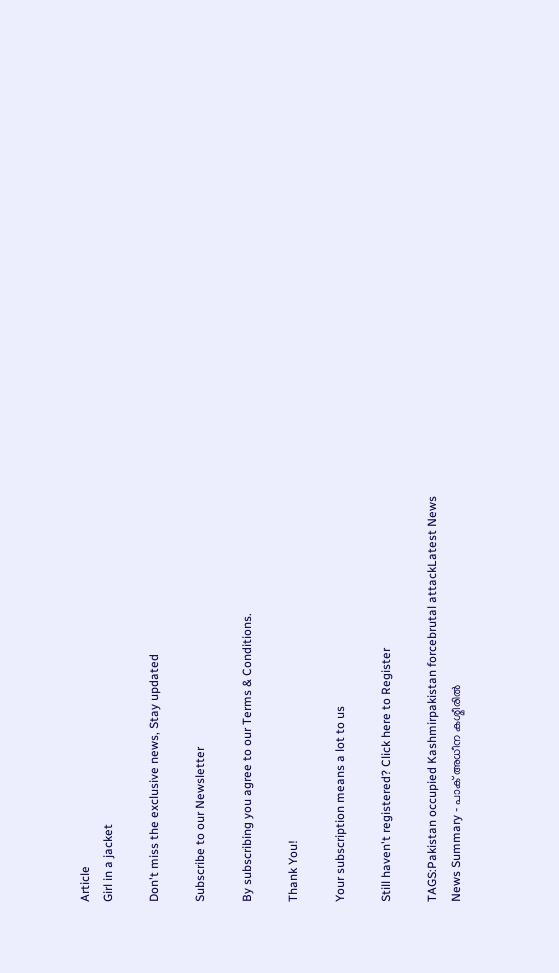Article
Girl in a jacket

Don't miss the exclusive news, Stay updated

Subscribe to our Newsletter

By subscribing you agree to our Terms & Conditions.

Thank You!

Your subscription means a lot to us

Still haven't registered? Click here to Register

TAGS:Pakistan occupied Kashmirpakistan forcebrutal attackLatest News
News Summary - പാക് അധീന കശ്മീരിൽ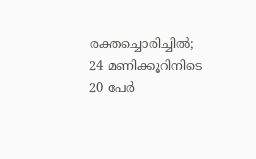രക്തച്ചൊരിച്ചിൽ; 24 മണിക്കൂറിനിടെ 20 പേർ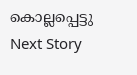കൊല്ലപ്പെട്ടു
Next Story